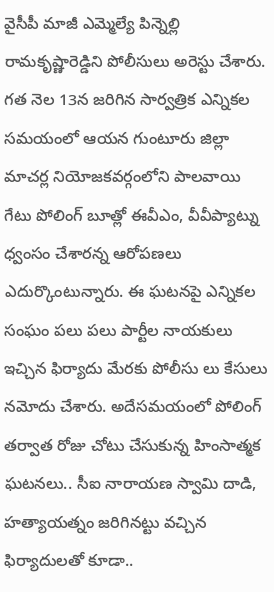వైసీపీ మాజీ ఎమ్మెల్యే పిన్నెల్లి రామకృష్ణారెడ్డిని పోలీసులు అరెస్టు చేశారు. గత నెల 13న జరిగిన సార్వత్రిక ఎన్నికల సమయంలో ఆయన గుంటూరు జిల్లా మాచర్ల నియోజకవర్గంలోని పాలవాయి గేటు పోలింగ్ బూత్లో ఈవీఎం, వీవీప్యాట్ను ధ్వంసం చేశారన్న ఆరోపణలు ఎదుర్కొంటున్నారు. ఈ ఘటనపై ఎన్నికల సంఘం పలు పలు పార్టీల నాయకులు ఇచ్చిన ఫిర్యాదు మేరకు పోలీసు లు కేసులు నమోదు చేశారు. అదేసమయంలో పోలింగ్ తర్వాత రోజు చోటు చేసుకున్న హింసాత్మక ఘటనలు.. సీఐ నారాయణ స్వామి దాడి, హత్యాయత్నం జరిగినట్టు వచ్చిన ఫిర్యాదులతో కూడా..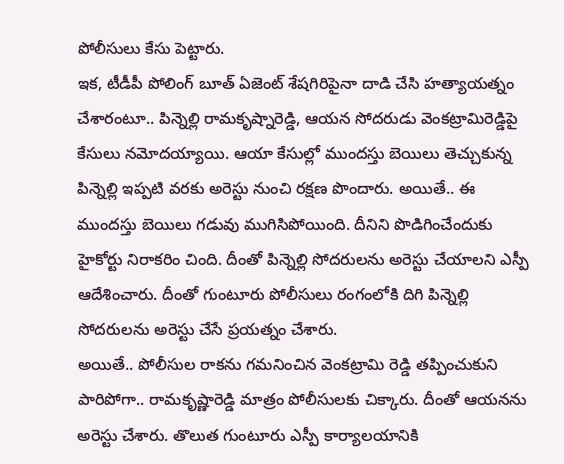పోలీసులు కేసు పెట్టారు.
ఇక, టీడీపీ పోలింగ్ బూత్ ఏజెంట్ శేషగిరిపైనా దాడి చేసి హత్యాయత్నం చేశారంటూ.. పిన్నెల్లి రామకృష్నారెడ్డి, ఆయన సోదరుడు వెంకట్రామిరెడ్డిపై కేసులు నమోదయ్యాయి. ఆయా కేసుల్లో ముందస్తు బెయిలు తెచ్చుకున్న పిన్నెల్లి ఇప్పటి వరకు అరెస్టు నుంచి రక్షణ పొందారు. అయితే.. ఈ ముందస్తు బెయిలు గడువు ముగిసిపోయింది. దీనిని పొడిగించేందుకు హైకోర్టు నిరాకరిం చింది. దీంతో పిన్నెల్లి సోదరులను అరెస్టు చేయాలని ఎస్పీ ఆదేశించారు. దీంతో గుంటూరు పోలీసులు రంగంలోకి దిగి పిన్నెల్లి సోదరులను అరెస్టు చేసే ప్రయత్నం చేశారు.
అయితే.. పోలీసుల రాకను గమనించిన వెంకట్రామి రెడ్డి తప్పించుకుని పారిపోగా.. రామకృష్ణారెడ్డి మాత్రం పోలీసులకు చిక్కారు. దీంతో ఆయనను అరెస్టు చేశారు. తొలుత గుంటూరు ఎస్పీ కార్యాలయానికి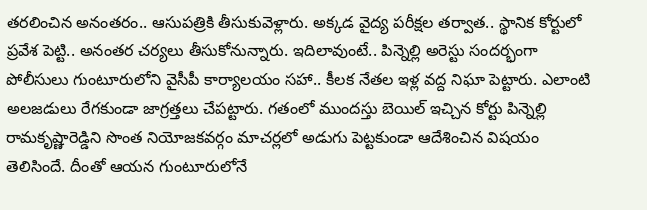తరలించిన అనంతరం.. ఆసుపత్రికి తీసుకువెళ్లారు. అక్కడ వైద్య పరీక్షల తర్వాత.. స్థానిక కోర్టులో ప్రవేశ పెట్టి.. అనంతర చర్యలు తీసుకోనున్నారు. ఇదిలావుంటే.. పిన్నెల్లి అరెస్టు సందర్భంగా పోలీసులు గుంటూరులోని వైసీపీ కార్యాలయం సహా.. కీలక నేతల ఇళ్ల వద్ద నిఘా పెట్టారు. ఎలాంటి అలజడులు రేగకుండా జాగ్రత్తలు చేపట్టారు. గతంలో ముందస్తు బెయిల్ ఇచ్చిన కోర్టు పిన్నెల్లి రామకృష్ణారెడ్డిని సొంత నియోజకవర్గం మాచర్లలో అడుగు పెట్టకుండా ఆదేశించిన విషయం తెలిసిందే. దీంతో ఆయన గుంటూరులోనే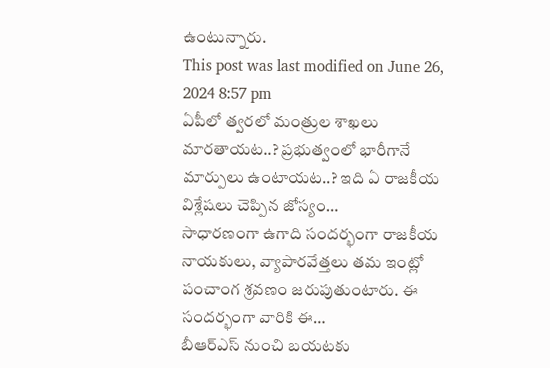ఉంటున్నారు.
This post was last modified on June 26, 2024 8:57 pm
ఏపీలో త్వరలో మంత్రుల శాఖలు మారతాయట..? ప్రభుత్వంలో భారీగానే మార్పులు ఉంటాయట..? ఇది ఏ రాజకీయ విశ్లేషలు చెప్పిన జోస్యం…
సాధారణంగా ఉగాది సందర్భంగా రాజకీయ నాయకులు, వ్యాపారవేత్తలు తమ ఇంట్లో పంచాంగ శ్రవణం జరుపుతుంటారు. ఈ సందర్భంగా వారికి ఈ…
బీఆర్ఎస్ నుంచి బయటకు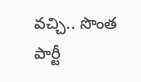వచ్చి.. సొంత పార్టీ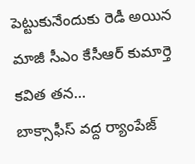పెట్టుకునేందుకు రెడీ అయిన మాజీ సీఎం కేసీఆర్ కుమార్తె కవిత తన…
బాక్సాఫీస్ వద్ద ర్యాంపేజ్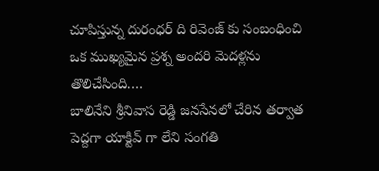చూపిస్తున్న దురంధర్ ది రివెంజ్ కు సంబంధించి ఒక ముఖ్యమైన ప్రశ్న అందరి మెదళ్లను తొలిచేసింది.…
బాలినేని శ్రీనివాస రెడ్డి జనసేనలో చేరిన తర్వాత పెద్దగా యాక్టివ్ గా లేని సంగతి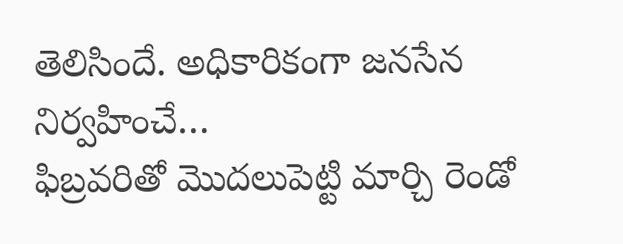తెలిసిందే. అధికారికంగా జనసేన నిర్వహించే…
ఫిబ్రవరితో మొదలుపెట్టి మార్చి రెండో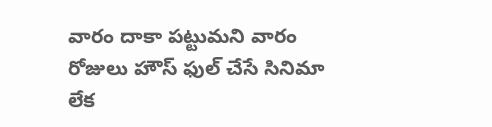వారం దాకా పట్టుమని వారం రోజులు హౌస్ ఫుల్ చేసే సినిమా లేక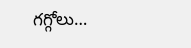గగ్గోలు…